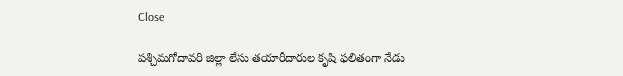Close

పశ్చిమగోదావరి జిల్లా లేసు తయారీదారుల కృషి ఫలితంగా నేడు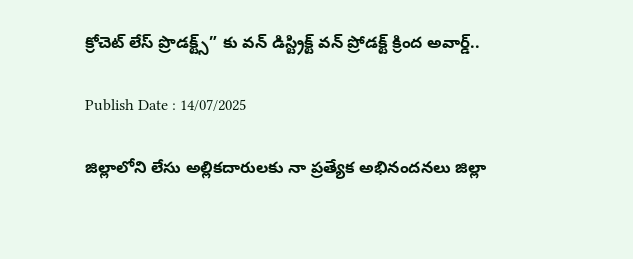క్రోచెట్ లేస్ ప్రొడక్ట్స్” కు వన్ డిస్ట్రిక్ట్ వన్ ప్రోడక్ట్ క్రింద అవార్డ్..

Publish Date : 14/07/2025

జిల్లాలోని లేసు అల్లికదారులకు నా ప్రత్యేక అభినందనలు జిల్లా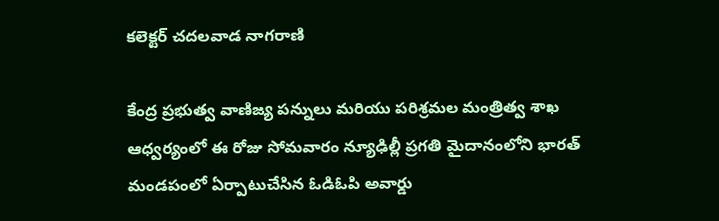కలెక్టర్ చదలవాడ నాగరాణి

కేంద్ర ప్రభుత్వ వాణిజ్య పన్నులు మరియు పరిశ్రమల మంత్రిత్వ శాఖ ఆధ్వర్యంలో ఈ రోజు సోమవారం న్యూఢిల్లీ ప్రగతి మైదానంలోని భారత్ మండపంలో ఏర్పాటుచేసిన ఓడిఓపి అవార్డు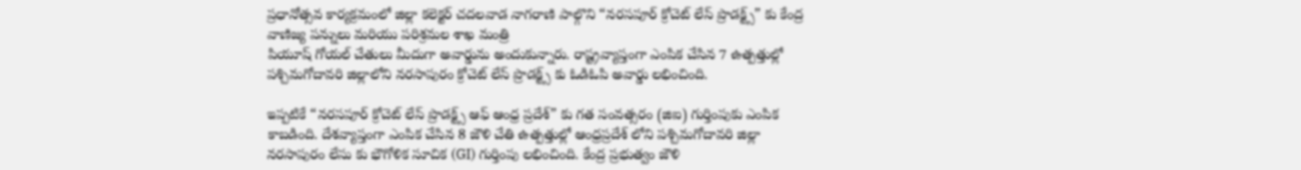ప్రధానోత్సవ కార్యక్రమంలో జిల్లా కలెక్టర్ చదలవాడ నాగరాణి పాల్గొని “నరసపూర్ క్రోచెట్ లేస్ ప్రొడక్ట్స్” కు కేంద్ర వాణిజ్య పన్నులు మరియు పరిశ్రమల శాఖ మంత్రి
పియూష్ గోయల్ చేతులు మీదుగా అవార్డును అందుకున్నారు. రాష్ట్రవ్యాప్తంగా ఎంపిక చేసిన 7 ఉత్పత్తుల్లో పశ్చిమగోదావరి జిల్లాలోని నరసాపురం క్రోచెట్ లేస్ ప్రొడక్ట్స్ కు ఓడిఓపి అవార్డు లభించింది.

ఇప్పటికే “నరసపూర్ క్రోచెట్ లేస్ ప్రొడక్ట్స్ ఆఫ్ ఆంధ్ర ప్రదేశ్” కు గత సంవత్సరం (జిఐ) గుర్తింపుకు ఎంపిక కాబడింది. దేశవ్యాప్తంగా ఎంపిక చేసిన 8 జౌళి చేతి ఉత్పత్తుల్లో ఆంధ్రప్రదేశ్ లోని పశ్చిమగోదావరి జిల్లా నరసాపురం లేసు కు భౌగోళిక సూచిక (GI) గుర్తింపు లభించింది. కేంద్ర ప్రభుత్వం జౌళి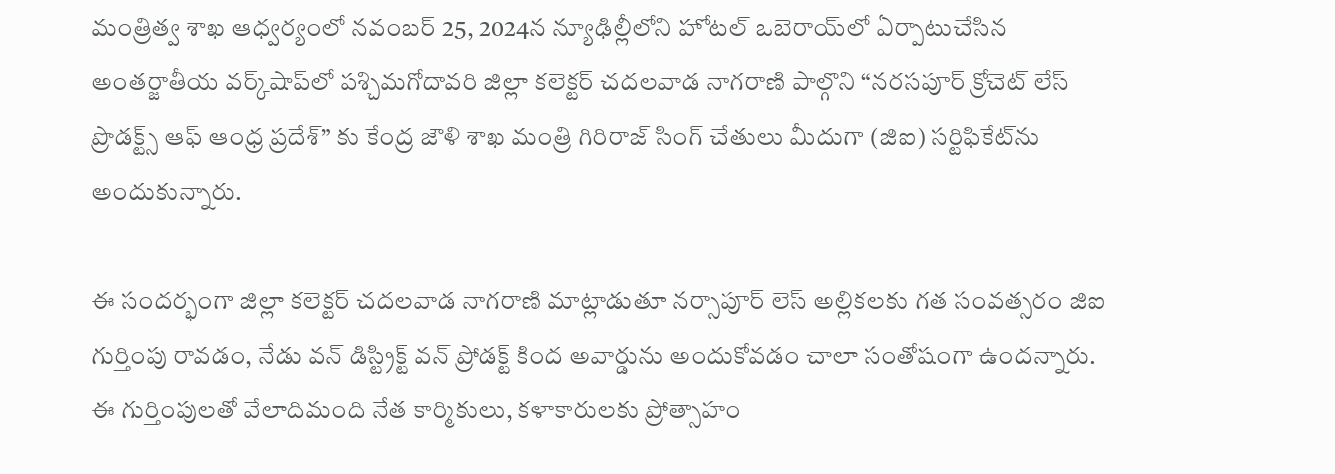మంత్రిత్వ శాఖ ఆధ్వర్యంలో నవంబర్ 25, 2024న న్యూఢిల్లీలోని హోటల్ ఒబెరాయ్‌లో ఏర్పాటుచేసిన అంతర్జాతీయ వర్క్‌షాప్‌లో పశ్చిమగోదావరి జిల్లా కలెక్టర్ చదలవాడ నాగరాణి పాల్గొని “నరసపూర్ క్రోచెట్ లేస్ ప్రొడక్ట్స్ ఆఫ్ ఆంధ్ర ప్రదేశ్” కు కేంద్ర జౌళి శాఖ మంత్రి గిరిరాజ్ సింగ్ చేతులు మీదుగా (జిఐ) సర్టిఫికేట్‌ను అందుకున్నారు.

ఈ సందర్భంగా జిల్లా కలెక్టర్ చదలవాడ నాగరాణి మాట్లాడుతూ నర్సాపూర్ లెస్ అల్లికలకు గత సంవత్సరం జిఐ గుర్తింపు రావడం, నేడు వన్ డిస్ట్రిక్ట్ వన్ ప్రోడక్ట్ కింద అవార్డును అందుకోవడం చాలా సంతోషంగా ఉందన్నారు. ఈ గుర్తింపులతో వేలాదిమంది నేత కార్మికులు, కళాకారులకు ప్రోత్సాహం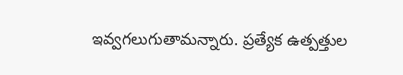ఇవ్వగలుగుతామన్నారు. ప్రత్యేక ఉత్పత్తుల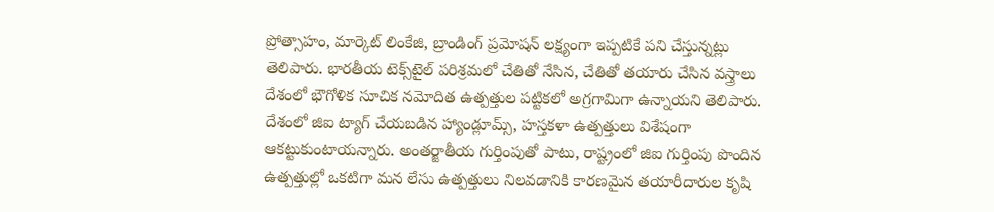ప్రోత్సాహం, మార్కెట్ లింకేజి, బ్రాండింగ్ ప్రమోషన్ లక్ష్యంగా ఇప్పటికే పని చేస్తున్నట్లు తెలిపారు. భారతీయ టెక్స్‌టైల్ పరిశ్రమలో చేతితో నేసిన, చేతితో తయారు చేసిన వస్త్రాలు దేశంలో భౌగోళిక సూచిక నమోదిత ఉత్పత్తుల పట్టికలో అగ్రగామిగా ఉన్నాయని తెలిపారు. దేశంలో జిఐ ట్యాగ్ చేయబడిన హ్యాండ్లూమ్స్, హస్తకళా ఉత్పత్తులు విశేషంగా ఆకట్టుకుంటాయన్నారు. అంతర్జాతీయ గుర్తింపుతో పాటు, రాష్ట్రంలో జిఐ గుర్తింపు పొందిన ఉత్పత్తుల్లో ఒకటిగా మన లేసు ఉత్పత్తులు నిలవడానికి కారణమైన తయారీదారుల కృషి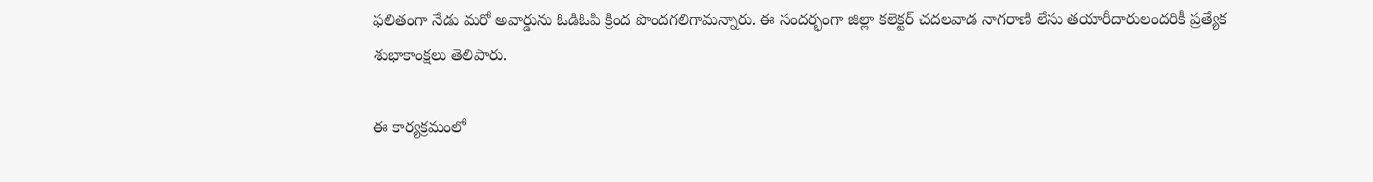ఫలితంగా నేడు మరో అవార్డును ఓడిఓపి క్రింద పొందగలిగామన్నారు. ఈ సందర్భంగా జిల్లా కలెక్టర్ చదలవాడ నాగరాణి లేసు తయారీదారులందరికీ ప్రత్యేక శుభాకాంక్షలు తెలిపారు.

ఈ కార్యక్రమంలో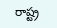రాష్ట్ర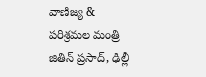వాణిజ్య & పరిశ్రమల మంత్రి జితిన్ ప్రసాద్, ఢిల్లీ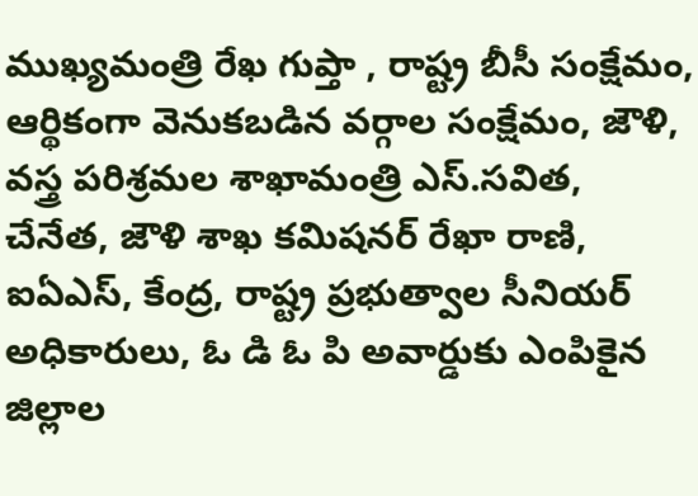ముఖ్యమంత్రి రేఖ గుప్తా , రాష్ట్ర బీసీ సంక్షేమం, ఆర్థికంగా వెనుకబడిన వర్గాల సంక్షేమం, జౌళి, వస్త్ర పరిశ్రమల శాఖామంత్రి ఎస్.సవిత, చేనేత, జౌళి శాఖ కమిషనర్ రేఖా రాణి, ఐఏఎస్, కేంద్ర, రాష్ట్ర ప్రభుత్వాల సీనియర్ అధికారులు, ఓ డి ఓ పి అవార్డుకు ఎంపికైన జిల్లాల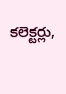కలెక్టర్లు,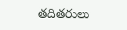తదితరులు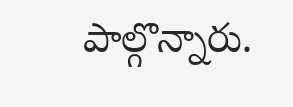పాల్గొన్నారు.